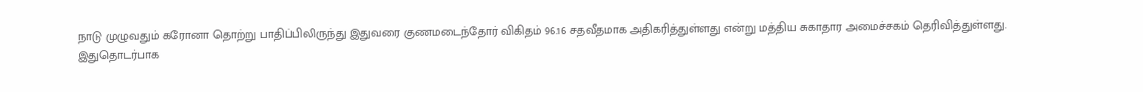நாடு முழுவதும் கரோனா தொற்று பாதிப்பிலிருந்து இதுவரை குணமடைந்தோர் விகிதம் 96.16 சதவீதமாக அதிகரித்துள்ளது என்று மத்திய சுகாதார அமைச்சகம் தெரிவித்துள்ளது.
இதுதொடர்பாக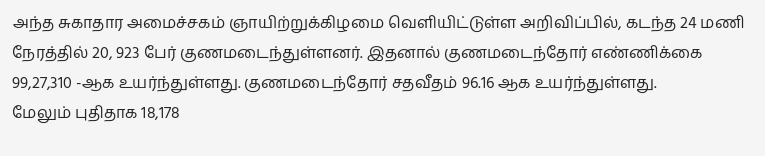அந்த சுகாதார அமைச்சகம் ஞாயிற்றுக்கிழமை வெளியிட்டுள்ள அறிவிப்பில், கடந்த 24 மணி நேரத்தில் 20, 923 பேர் குணமடைந்துள்ளனர். இதனால் குணமடைந்தோர் எண்ணிக்கை 99,27,310 -ஆக உயர்ந்துள்ளது. குணமடைந்தோர் சதவீதம் 96.16 ஆக உயர்ந்துள்ளது.
மேலும் புதிதாக 18,178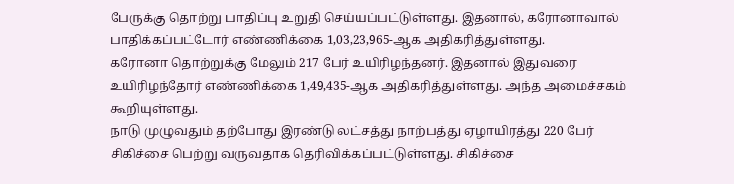பேருக்கு தொற்று பாதிப்பு உறுதி செய்யப்பட்டுள்ளது. இதனால், கரோனாவால் பாதிக்கப்பட்டோர் எண்ணிக்கை 1,03,23,965-ஆக அதிகரித்துள்ளது.
கரோனா தொற்றுக்கு மேலும் 217 பேர் உயிரிழந்தனர். இதனால் இதுவரை உயிரிழந்தோர் எண்ணிக்கை 1,49,435-ஆக அதிகரித்துள்ளது. அந்த அமைச்சகம் கூறியுள்ளது.
நாடு முழுவதும் தற்போது இரண்டு லட்சத்து நாற்பத்து ஏழாயிரத்து 220 பேர் சிகிச்சை பெற்று வருவதாக தெரிவிக்கப்பட்டுள்ளது. சிகிச்சை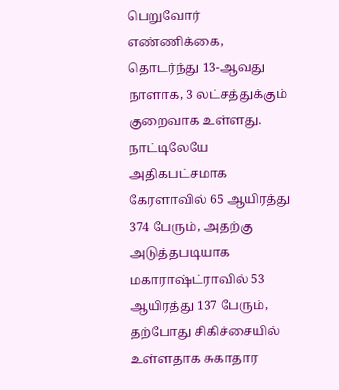பெறுவோர் எண்ணிக்கை, தொடர்ந்து 13-ஆவது நாளாக, 3 லட்சத்துக்கும் குறைவாக உள்ளது.
நாட்டிலேயே அதிகபட்சமாக கேரளாவில் 65 ஆயிரத்து 374 பேரும், அதற்கு அடுத்தபடியாக மகாராஷ்ட்ராவில் 53 ஆயிரத்து 137 பேரும், தற்போது சிகிச்சையில் உள்ளதாக சுகாதார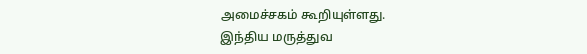அமைச்சகம் கூறியுள்ளது.
இந்திய மருத்துவ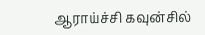ஆராய்ச்சி கவுன்சில்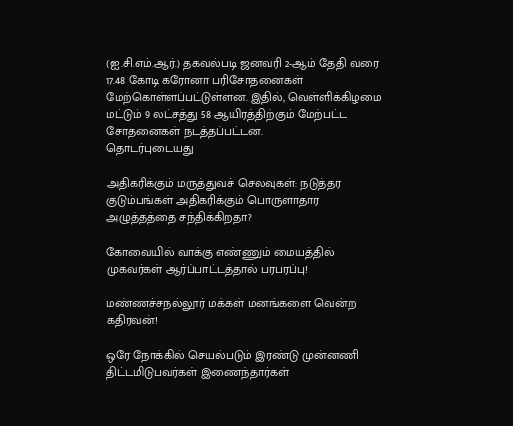(ஐ.சி.எம்.ஆர்.) தகவல்படி ஜனவரி 2-ஆம் தேதி வரை 17.48 கோடி கரோனா பரிசோதனைகள் மேற்கொள்ளப்பட்டுள்ளன. இதில், வெள்ளிக்கிழமை மட்டும் 9 லட்சத்து 58 ஆயிரத்திற்கும் மேற்பட்ட சோதனைகள் நடத்தப்பட்டன.
தொடர்புடையது

அதிகரிக்கும் மருத்துவச் செலவுகள்: நடுத்தர குடும்பங்கள் அதிகரிக்கும் பொருளாதார அழுத்தத்தை சந்திக்கிறதா?

கோவையில் வாக்கு எண்ணும் மையத்தில் முகவர்கள் ஆர்ப்பாட்டத்தால் பரபரப்பு!

மண்ணச்சநல்லூர் மக்கள் மனங்களை வென்ற கதிரவன்!

ஒரே நோக்கில் செயல்படும் இரண்டு முன்னணி திட்டமிடுபவர்கள் இணைந்தார்கள்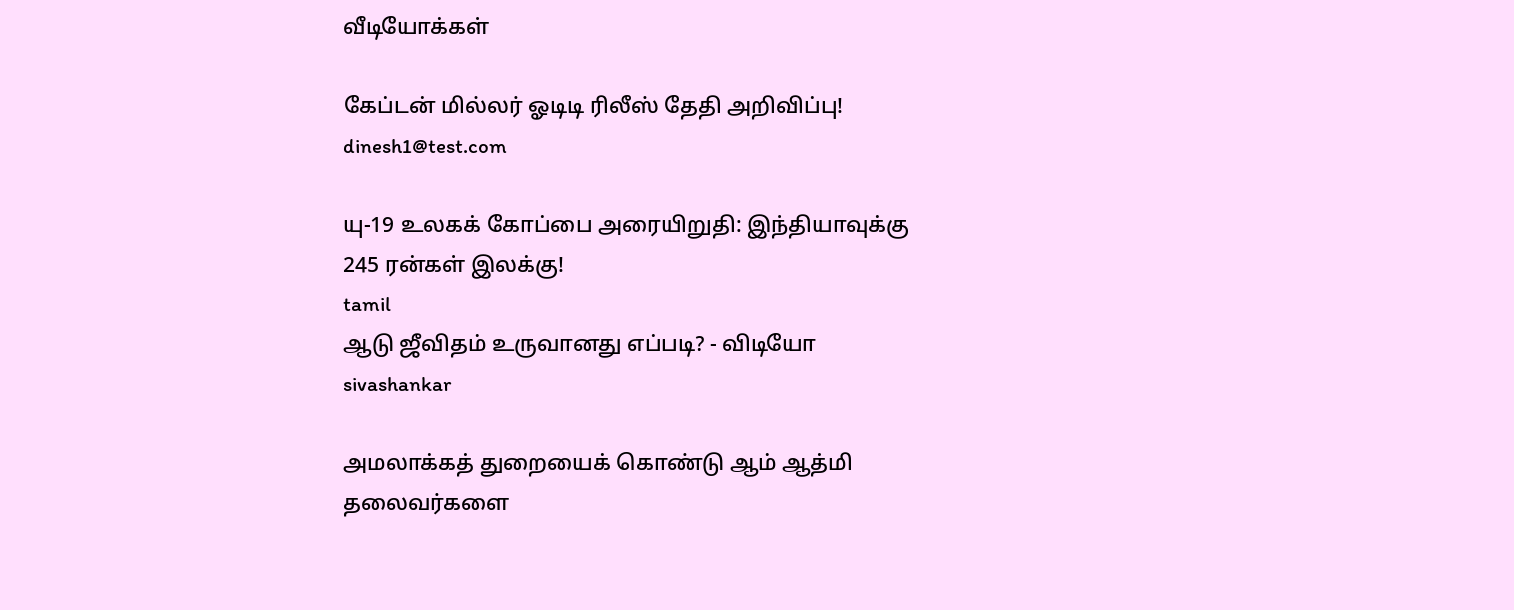வீடியோக்கள்

கேப்டன் மில்லர் ஓடிடி ரிலீஸ் தேதி அறிவிப்பு!
dinesh1@test.com

யு-19 உலகக் கோப்பை அரையிறுதி: இந்தியாவுக்கு 245 ரன்கள் இலக்கு!
tamil
ஆடு ஜீவிதம் உருவானது எப்படி? - விடியோ
sivashankar

அமலாக்கத் துறையைக் கொண்டு ஆம் ஆத்மி தலைவர்களை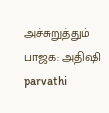அச்சுறுத்தும் பாஜக: அதிஷி
parvathi